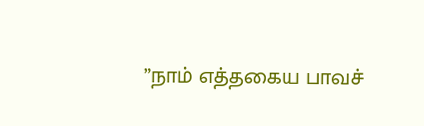”நாம் எத்தகைய பாவச்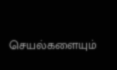செயல்களையும்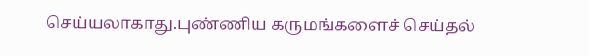செய்யலாகாது.புண்ணிய கருமங்களைச் செய்தல்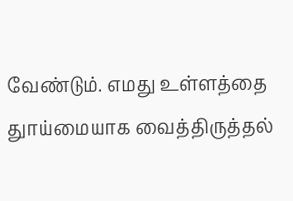வேண்டும். எமது உள்ளத்தை துாய்மையாக வைத்திருத்தல்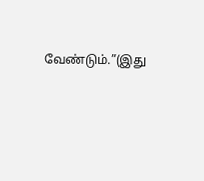வேண்டும்.”(இது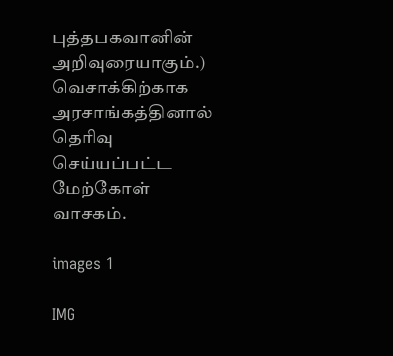புத்தபகவானின் அறிவுரையாகும்.) வெசாக்கிற்காக அரசாங்கத்தினால் தெரிவு செய்யப்பட்ட மேற்கோள் வாசகம்.

images 1

IMG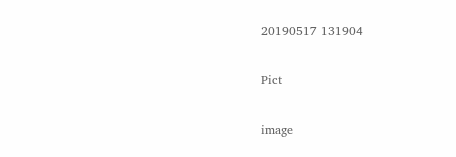20190517 131904

Pict

image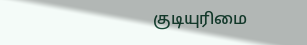குடியுரிமை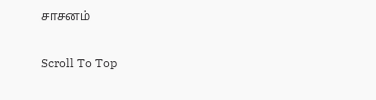சாசனம்

Scroll To Top